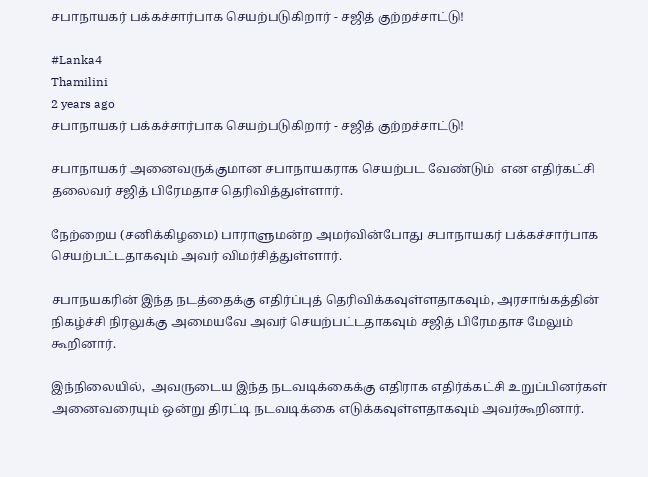சபாநாயகர் பக்கச்சார்பாக செயற்படுகிறார் - சஜித் குற்றச்சாட்டு!

#Lanka4
Thamilini
2 years ago
சபாநாயகர் பக்கச்சார்பாக செயற்படுகிறார் - சஜித் குற்றச்சாட்டு!

சபாநாயகர் அனைவருக்குமான சபாநாயகராக செயற்பட வேண்டும்  என எதிர்கட்சி தலைவர் சஜித் பிரேமதாச தெரிவித்துள்ளார்.

நேற்றைய (சனிக்கிழமை) பாராளுமன்ற அமர்வின்போது சபாநாயகர் பக்கச்சார்பாக செயற்பட்டதாகவும் அவர் விமர்சித்துள்ளார்.

சபாநயகரின் இந்த நடத்தைக்கு எதிர்ப்புத் தெரிவிக்கவுள்ளதாகவும், அரசாங்கத்தின் நிகழ்ச்சி நிரலுக்கு அமையவே அவர் செயற்பட்டதாகவும் சஜித் பிரேமதாச மேலும் கூறினார்.

இந்நிலையில்,  அவருடைய இந்த நடவடிக்கைக்கு எதிராக எதிர்க்கட்சி உறுப்பினர்கள் அனைவரையும் ஒன்று திரட்டி நடவடிக்கை எடுக்கவுள்ளதாகவும் அவர்கூறினார்.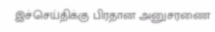இச்செய்திக்கு பிரதான அனுசரணை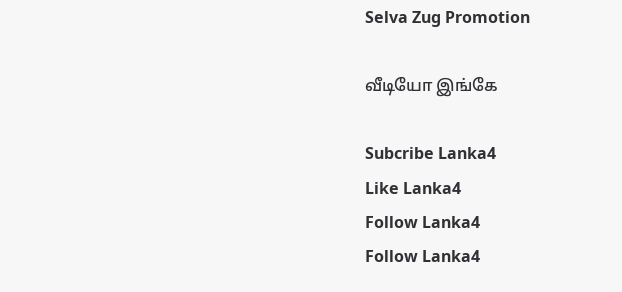Selva Zug Promotion

வீடியோ இங்கே

Subcribe Lanka4
Like Lanka4
Follow Lanka4
Follow Lanka4